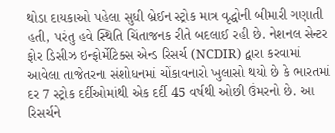થોડા દાયકાઓ પહેલા સુધી બ્રેઈન સ્ટ્રોક માત્ર વૃદ્ધોની બીમારી ગણાતી હતી, પરંતુ હવે સ્થિતિ ચિંતાજનક રીતે બદલાઈ રહી છે. નેશનલ સેન્ટર ફોર ડિસીઝ ઇન્ફોર્મેટિક્સ એન્ડ રિસર્ચ (NCDIR) દ્વારા કરવામાં આવેલા તાજેતરના સંશોધનમાં ચોંકાવનારો ખુલાસો થયો છે કે ભારતમાં દર 7 સ્ટ્રોક દર્દીઓમાંથી એક દર્દી 45 વર્ષથી ઓછી ઉંમરનો છે. આ રિસર્ચને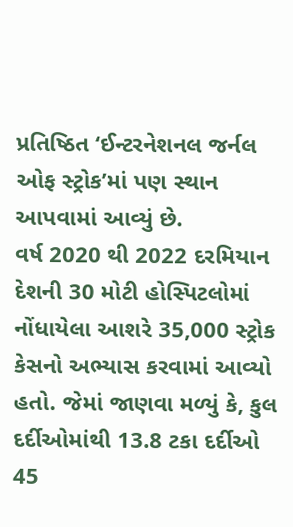પ્રતિષ્ઠિત ‘ઈન્ટરનેશનલ જર્નલ ઓફ સ્ટ્રોક’માં પણ સ્થાન આપવામાં આવ્યું છે.
વર્ષ 2020 થી 2022 દરમિયાન દેશની 30 મોટી હોસ્પિટલોમાં નોંધાયેલા આશરે 35,000 સ્ટ્રોક કેસનો અભ્યાસ કરવામાં આવ્યો હતો. જેમાં જાણવા મળ્યું કે, કુલ દર્દીઓમાંથી 13.8 ટકા દર્દીઓ 45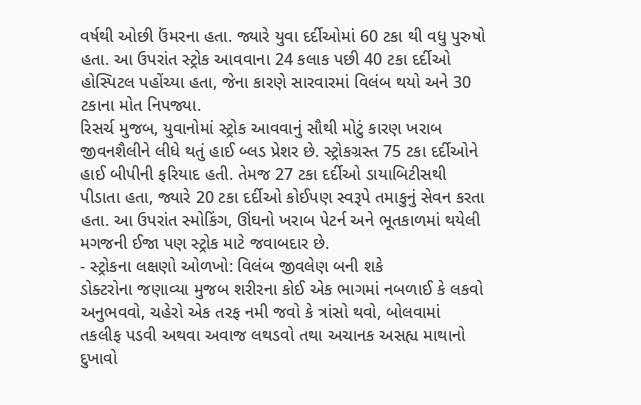વર્ષથી ઓછી ઉંમરના હતા. જ્યારે યુવા દર્દીઓમાં 60 ટકા થી વધુ પુરુષો હતા. આ ઉપરાંત સ્ટ્રોક આવવાના 24 કલાક પછી 40 ટકા દર્દીઓ હોસ્પિટલ પહોંચ્યા હતા, જેના કારણે સારવારમાં વિલંબ થયો અને 30 ટકાના મોત નિપજ્યા.
રિસર્ચ મુજબ, યુવાનોમાં સ્ટ્રોક આવવાનું સૌથી મોટું કારણ ખરાબ જીવનશૈલીને લીધે થતું હાઈ બ્લડ પ્રેશર છે. સ્ટ્રોકગ્રસ્ત 75 ટકા દર્દીઓને હાઈ બીપીની ફરિયાદ હતી. તેમજ 27 ટકા દર્દીઓ ડાયાબિટીસથી પીડાતા હતા, જ્યારે 20 ટકા દર્દીઓ કોઈપણ સ્વરૂપે તમાકુનું સેવન કરતા હતા. આ ઉપરાંત સ્મોકિંગ, ઊંઘનો ખરાબ પેટર્ન અને ભૂતકાળમાં થયેલી મગજની ઈજા પણ સ્ટ્રોક માટે જવાબદાર છે.
- સ્ટ્રોકના લક્ષણો ઓળખો: વિલંબ જીવલેણ બની શકે
ડોક્ટરોના જણાવ્યા મુજબ શરીરના કોઈ એક ભાગમાં નબળાઈ કે લકવો અનુભવવો, ચહેરો એક તરફ નમી જવો કે ત્રાંસો થવો, બોલવામાં તકલીફ પડવી અથવા અવાજ લથડવો તથા અચાનક અસહ્ય માથાનો દુખાવો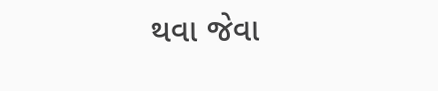થવા જેવા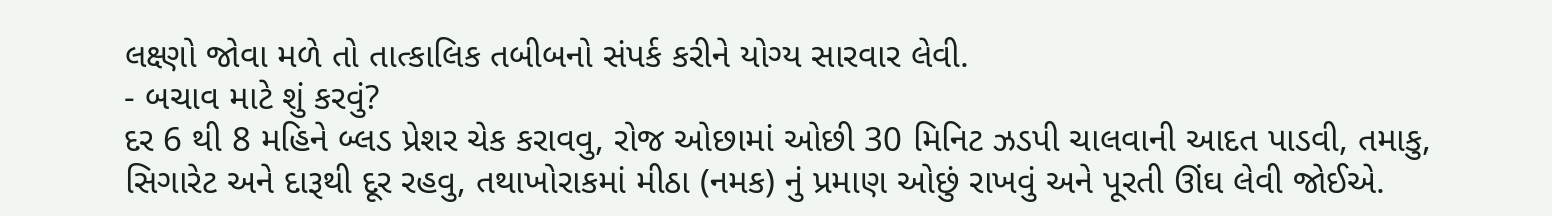લક્ષ્ણો જોવા મળે તો તાત્કાલિક તબીબનો સંપર્ક કરીને યોગ્ય સારવાર લેવી.
- બચાવ માટે શું કરવું?
દર 6 થી 8 મહિને બ્લડ પ્રેશર ચેક કરાવવુ, રોજ ઓછામાં ઓછી 30 મિનિટ ઝડપી ચાલવાની આદત પાડવી, તમાકુ, સિગારેટ અને દારૂથી દૂર રહવુ, તથાખોરાકમાં મીઠા (નમક) નું પ્રમાણ ઓછું રાખવું અને પૂરતી ઊંઘ લેવી જોઈએ.